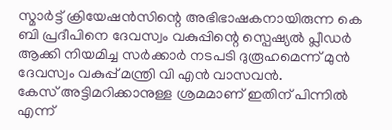സ്മാർട്ട് ക്രിയേഷൻസിന്റെ അഭിഭാഷകനായിരുന്ന കെ ബി പ്രദീപിനെ ദേവസ്വം വകുപ്പിന്റെ സ്പെഷ്യൽ പ്ലീഡർ ആക്കി നിയമിച്ച സർക്കാർ നടപടി ദുരൂഹമെന്ന് മുൻ ദേവസ്വം വകുപ്പ് മന്ത്രി വി എൻ വാസവൻ.
കേസ് അട്ടിമറിക്കാനുള്ള ശ്രമമാണ് ഇതിന് പിന്നിൽ എന്ന്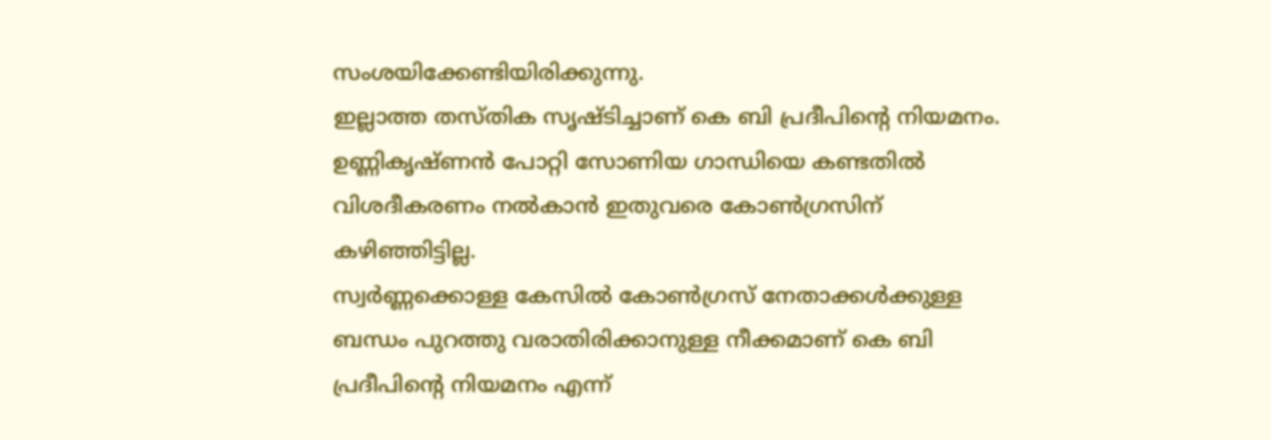സംശയിക്കേണ്ടിയിരിക്കുന്നു.
ഇല്ലാത്ത തസ്തിക സൃഷ്ടിച്ചാണ് കെ ബി പ്രദീപിന്റെ നിയമനം. ഉണ്ണികൃഷ്ണൻ പോറ്റി സോണിയ ഗാന്ധിയെ കണ്ടതിൽ വിശദീകരണം നൽകാൻ ഇതുവരെ കോൺഗ്രസിന് കഴിഞ്ഞിട്ടില്ല.
സ്വർണ്ണക്കൊള്ള കേസിൽ കോൺഗ്രസ് നേതാക്കൾക്കുള്ള ബന്ധം പുറത്തു വരാതിരിക്കാനുള്ള നീക്കമാണ് കെ ബി പ്രദീപിന്റെ നിയമനം എന്ന്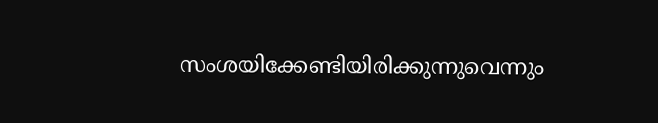സംശയിക്കേണ്ടിയിരിക്കുന്നുവെന്നും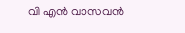വി എൻ വാസവൻ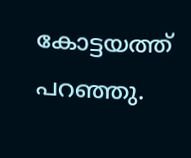കോട്ടയത്ത് പറഞ്ഞു.